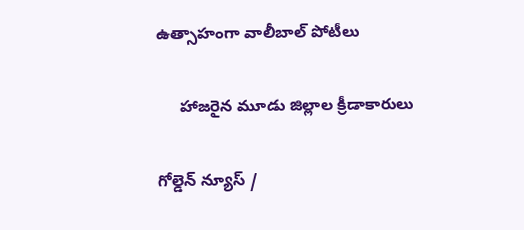ఉత్సాహంగా వాలీబాల్ పోటీలు

     హాజరైన మూడు జిల్లాల క్రీడాకారులు

గోల్డెన్ న్యూస్ /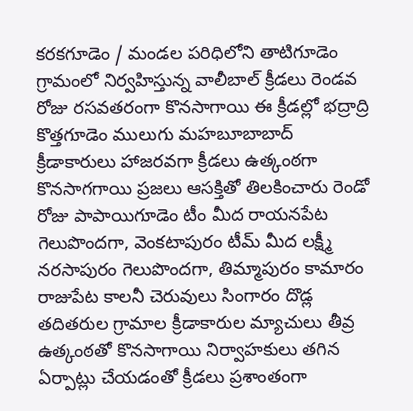కరకగూడెం / మండల పరిధిలోని తాటిగూడెం గ్రామంలో నిర్వహిస్తున్న వాలీబాల్ క్రీడలు రెండవ రోజు రసవతరంగా కొనసాగాయి ఈ క్రీడల్లో భద్రాద్రి కొత్తగూడెం ములుగు మహబూబాబాద్ క్రీడాకారులు హాజరవగా క్రీడలు ఉత్కంఠగా కొనసాగగాయి ప్రజలు ఆసక్తితో తిలకించారు రెండో రోజు పాపాయిగూడెం టీం మీద రాయనపేట గెలుపొందగా, వెంకటాపురం టీమ్ మీద లక్ష్మీ నరసాపురం గెలుపొందగా, తిమ్మాపురం కామారం రాజుపేట కాలనీ చెరువులు సింగారం దొడ్ల తదితరుల గ్రామాల క్రీడాకారుల మ్యాచులు తీవ్ర ఉత్కంఠతో కొనసాగాయి నిర్వాహకులు తగిన ఏర్పాట్లు చేయడంతో క్రీడలు ప్రశాంతంగా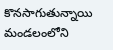కొనసాగుతున్నాయి మండలంలోని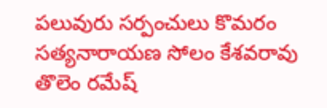పలువురు సర్పంచులు కొమరం సత్యనారాయణ సోలం కేశవరావు తొలెం రమేష్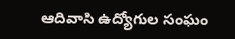ఆదివాసి ఉద్యోగుల సంఘం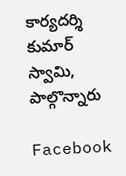కార్యదర్శి కుమార్ స్వామి, పాల్గొన్నారు

Facebook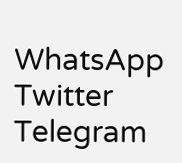WhatsApp
Twitter
Telegram